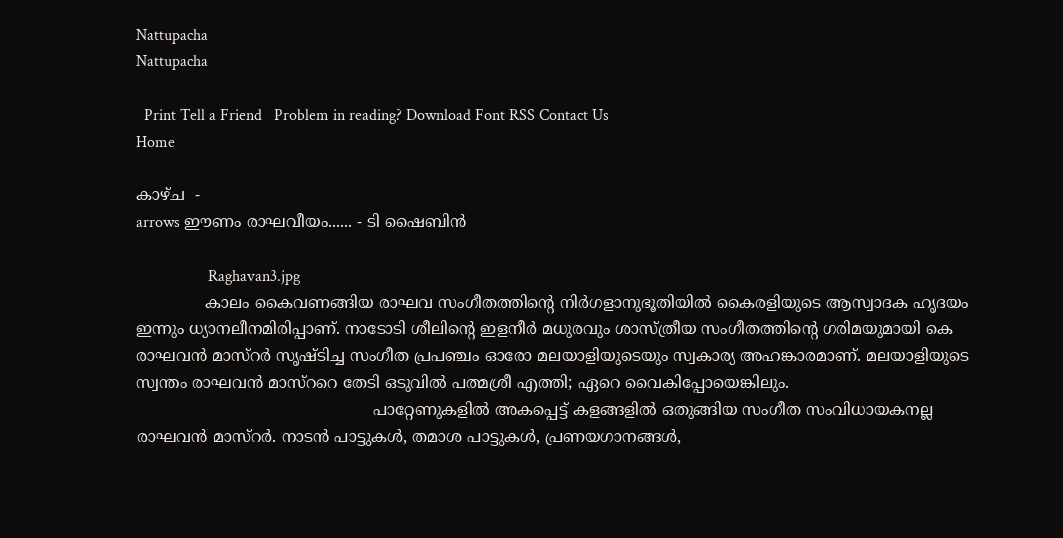Nattupacha
Nattupacha

  Print Tell a Friend   Problem in reading? Download Font RSS Contact Us
Home

കാഴ്ച  -
arrows ഈണം രാഘവീയം...... - ടി ഷൈബിന്‍

                  Raghavan3.jpg
              കാലം കൈവണങ്ങിയ രാഘവ സംഗീതത്തിന്റെ നിര്‍ഗളാനുഭൂതിയില്‍ കൈരളിയുടെ ആസ്വാദക ഹൃദയം ഇന്നും ധ്യാനലീനമിരിപ്പാണ്. നാടോടി ശീലിന്റെ ഇളനീര്‍ മധുരവും ശാസ്ത്രീയ സംഗീതത്തിന്റെ ഗരിമയുമായി കെ രാഘവന്‍ മാസ്റര്‍ സൃഷ്ടിച്ച സംഗീത പ്രപഞ്ചം ഓരോ മലയാളിയുടെയും സ്വകാര്യ അഹങ്കാരമാണ്. മലയാളിയുടെ സ്വന്തം രാഘവന്‍ മാസ്ററെ തേടി ഒടുവില്‍ പത്മശ്രീ എത്തി; ഏറെ വൈകിപ്പോയെങ്കിലും.
                                                പാറ്റേണുകളില്‍ അകപ്പെട്ട് കളങ്ങളില്‍ ഒതുങ്ങിയ സംഗീത സംവിധായകനല്ല രാഘവന്‍ മാസ്റര്‍. നാടന്‍ പാട്ടുകള്‍, തമാശ പാട്ടുകള്‍, പ്രണയഗാനങ്ങള്‍,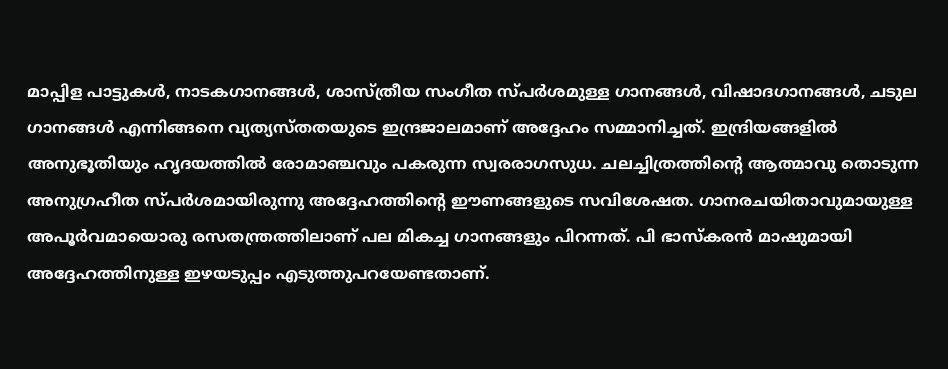മാപ്പിള പാട്ടുകള്‍, നാടകഗാനങ്ങള്‍, ശാസ്ത്രീയ സംഗീത സ്പര്‍ശമുള്ള ഗാനങ്ങള്‍, വിഷാദഗാനങ്ങള്‍, ചടുല ഗാനങ്ങള്‍ എന്നിങ്ങനെ വ്യത്യസ്തതയുടെ ഇന്ദ്രജാലമാണ് അദ്ദേഹം സമ്മാനിച്ചത്. ഇന്ദ്രിയങ്ങളില്‍ അനുഭൂതിയും ഹൃദയത്തില്‍ രോമാഞ്ചവും പകരുന്ന സ്വരരാഗസുധ. ചലച്ചിത്രത്തിന്റെ ആത്മാവു തൊടുന്ന അനുഗ്രഹീത സ്പര്‍ശമായിരുന്നു അദ്ദേഹത്തിന്റെ ഈണങ്ങളുടെ സവിശേഷത. ഗാനരചയിതാവുമായുള്ള അപൂര്‍വമായൊരു രസതന്ത്രത്തിലാണ് പല മികച്ച ഗാനങ്ങളും പിറന്നത്. പി ഭാസ്കരന്‍ മാഷുമായി അദ്ദേഹത്തിനുള്ള ഇഴയടുപ്പം എടുത്തുപറയേണ്ടതാണ്.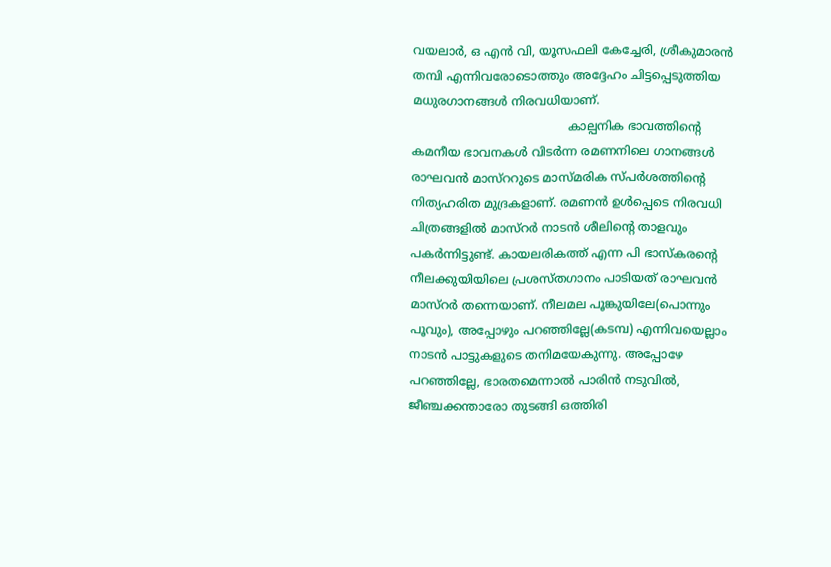വയലാര്‍, ഒ എന്‍ വി, യൂസഫലി കേച്ചേരി, ശ്രീകുമാരന്‍ തമ്പി എന്നിവരോടൊത്തും അദ്ദേഹം ചിട്ടപ്പെടുത്തിയ മധുരഗാനങ്ങള്‍ നിരവധിയാണ്.
                                          കാല്പനിക ഭാവത്തിന്റെ കമനീയ ഭാവനകള്‍ വിടര്‍ന്ന രമണനിലെ ഗാനങ്ങള്‍ രാഘവന്‍ മാസ്ററുടെ മാസ്മരിക സ്പര്‍ശത്തിന്റെ നിത്യഹരിത മുദ്രകളാണ്. രമണന്‍ ഉള്‍പ്പെടെ നിരവധി ചിത്രങ്ങളില്‍ മാസ്റര്‍ നാടന്‍ ശീലിന്റെ താളവും പകര്‍ന്നിട്ടുണ്ട്. കായലരികത്ത് എന്ന പി ഭാസ്കരന്റെ നീലക്കുയിയിലെ പ്രശസ്തഗാനം പാടിയത് രാഘവന്‍ മാസ്റര്‍ തന്നെയാണ്. നീലമല പൂങ്കുയിലേ(പൊന്നും പൂവും), അപ്പോഴും പറഞ്ഞില്ലേ(കടമ്പ) എന്നിവയെല്ലാം നാടന്‍ പാട്ടുകളുടെ തനിമയേകുന്നു. അപ്പോഴേ പറഞ്ഞില്ലേ, ഭാരതമെന്നാല്‍ പാരിന്‍ നടുവില്‍, ജീഞ്ചക്കന്താരോ തുടങ്ങി ഒത്തിരി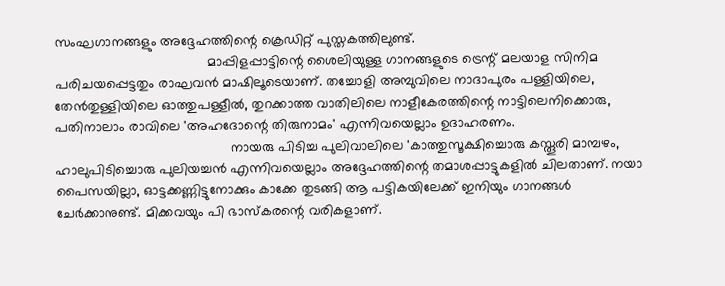സംഘഗാനങ്ങളും അദ്ദേഹത്തിന്റെ ക്രെഡിറ്റ് പുസ്തകത്തിലുണ്ട്.
                                        മാപ്പിളപ്പാട്ടിന്റെ ശൈലിയുള്ള ഗാനങ്ങളുടെ ട്രെന്റ് മലയാള സിനിമ പരിചയപ്പെട്ടതും രാഘവന്‍ മാഷിലൂടെയാണ്. തച്ചോളി അമ്പുവിലെ നാദാപുരം പള്ളിയിലെ, തേന്‍തുള്ളിയിലെ ഓത്തുപള്ളീല്‍, തുറക്കാത്ത വാതിലിലെ നാളീകേരത്തിന്റെ നാട്ടിലെനിക്കൊരു, പതിനാലാം രാവിലെ 'അഹദോന്റെ തിരുനാമം' എന്നിവയെല്ലാം ഉദാഹരണം.
                                              നായരു പിടിച്ച പുലിവാലിലെ 'കാത്തുസൂക്ഷിച്ചൊരു കസ്തൂരി മാമ്പഴം, ഹാലുപിടിച്ചൊരു പുലിയച്ചന്‍ എന്നിവയെല്ലാം അദ്ദേഹത്തിന്റെ തമാശപ്പാട്ടുകളില്‍ ചിലതാണ്. നയാ പൈസയില്ലാ, ഓട്ടക്കണ്ണിട്ടുനോക്കും കാക്കേ തുടങ്ങി ആ പട്ടികയിലേക്ക് ഇനിയും ഗാനങ്ങള്‍ ചേര്‍ക്കാനുണ്ട്. മിക്കവയും പി ഭാസ്കരന്റെ വരികളാണ്.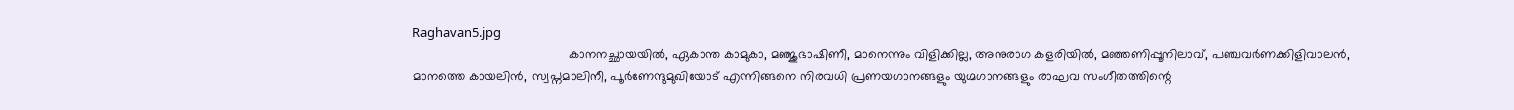Raghavan5.jpg
                                            കാനനച്ഛായയില്‍, ഏകാന്ത കാമുകാ, മഞ്ജുഭാഷിണീ, മാനെന്നും വിളിക്കില്ല, അനുരാഗ കളരിയില്‍, മഞ്ഞണിപ്പൂനിലാവ്, പഞ്ചവര്‍ണക്കിളിവാലന്‍, മാനത്തെ കായലിന്‍, സ്വപ്നമാലിനീ, പൂര്‍ണേന്ദുമുഖിയോട് എന്നിങ്ങനെ നിരവധി പ്രണയഗാനങ്ങളും യുഗ്മഗാനങ്ങളും രാഘവ സംഗീതത്തിന്റെ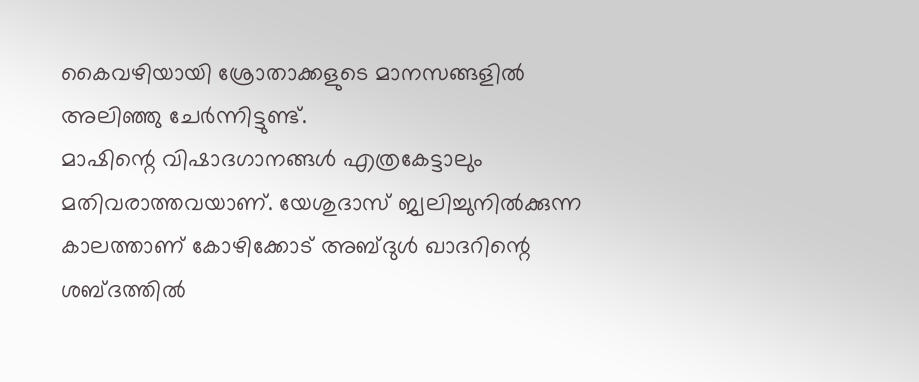കൈവഴിയായി ശ്രോതാക്കളുടെ മാനസങ്ങളില്‍ അലിഞ്ഞു ചേര്‍ന്നിട്ടുണ്ട്.
മാഷിന്റെ വിഷാദഗാനങ്ങള്‍ എത്രകേട്ടാലും മതിവരാത്തവയാണ്. യേശുദാസ് ജ്വലിച്ചുനില്‍ക്കുന്ന കാലത്താണ് കോഴിക്കോട് അബ്ദുള്‍ ഖാദറിന്റെ ശബ്ദത്തില്‍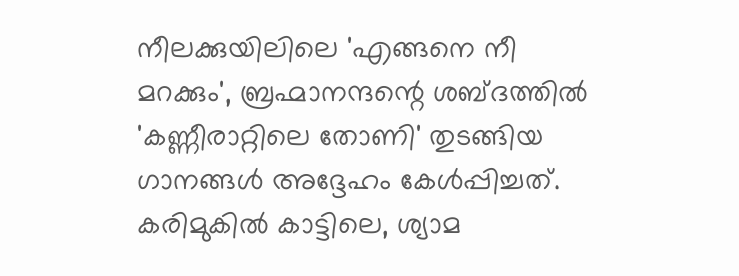നീലക്കുയിലിലെ 'എങ്ങനെ നീ മറക്കും', ബ്രഹ്മാനന്ദന്റെ ശബ്ദത്തില്‍ 'കണ്ണീരാറ്റിലെ തോണി' തുടങ്ങിയ ഗാനങ്ങള്‍ അദ്ദേഹം കേള്‍പ്പിച്ചത്. കരിമുകില്‍ കാട്ടിലെ, ശ്യാമ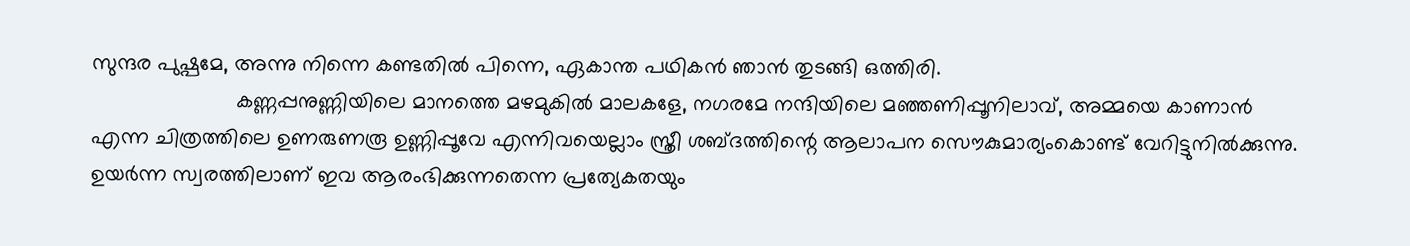സുന്ദര പുഷ്പമേ, അന്നു നിന്നെ കണ്ടതില്‍ പിന്നെ, ഏകാന്ത പഥികന്‍ ഞാന്‍ തുടങ്ങി ഒത്തിരി.
                        കണ്ണപ്പനുണ്ണിയിലെ മാനത്തെ മഴമുകില്‍ മാലകളേ, നഗരമേ നന്ദിയിലെ മഞ്ഞണിപ്പൂനിലാവ്, അമ്മയെ കാണാന്‍ എന്ന ചിത്രത്തിലെ ഉണരുണരൂ ഉണ്ണിപ്പൂവേ എന്നിവയെല്ലാം സ്ത്രീ ശബ്ദത്തിന്റെ ആലാപന സൌകുമാര്യംകൊണ്ട് വേറിട്ടുനില്‍ക്കുന്നു. ഉയര്‍ന്ന സ്വരത്തിലാണ് ഇവ ആരംഭിക്കുന്നതെന്ന പ്രത്യേകതയും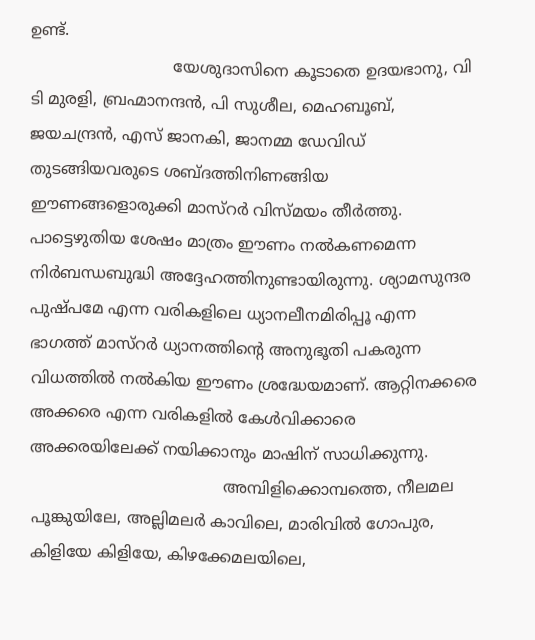ഉണ്ട്.
                             യേശുദാസിനെ കൂടാതെ ഉദയഭാനു, വി ടി മുരളി, ബ്രഹ്മാനന്ദന്‍, പി സുശീല, മെഹബൂബ്, ജയചന്ദ്രന്‍, എസ് ജാനകി, ജാനമ്മ ഡേവിഡ് തുടങ്ങിയവരുടെ ശബ്ദത്തിനിണങ്ങിയ ഈണങ്ങളൊരുക്കി മാസ്റര്‍ വിസ്മയം തീര്‍ത്തു. പാട്ടെഴുതിയ ശേഷം മാത്രം ഈണം നല്‍കണമെന്ന നിര്‍ബന്ധബുദ്ധി അദ്ദേഹത്തിനുണ്ടായിരുന്നു. ശ്യാമസുന്ദര പുഷ്പമേ എന്ന വരികളിലെ ധ്യാനലീനമിരിപ്പൂ എന്ന ഭാഗത്ത് മാസ്റര്‍ ധ്യാനത്തിന്റെ അനുഭൂതി പകരുന്ന വിധത്തില്‍ നല്‍കിയ ഈണം ശ്രദ്ധേയമാണ്. ആറ്റിനക്കരെ അക്കരെ എന്ന വരികളില്‍ കേള്‍വിക്കാരെ അക്കരയിലേക്ക് നയിക്കാനും മാഷിന് സാധിക്കുന്നു.
                                       അമ്പിളിക്കൊമ്പത്തെ, നീലമല പൂങ്കുയിലേ, അല്ലിമലര്‍ കാവിലെ, മാരിവില്‍ ഗോപുര, കിളിയേ കിളിയേ, കിഴക്കേമലയിലെ,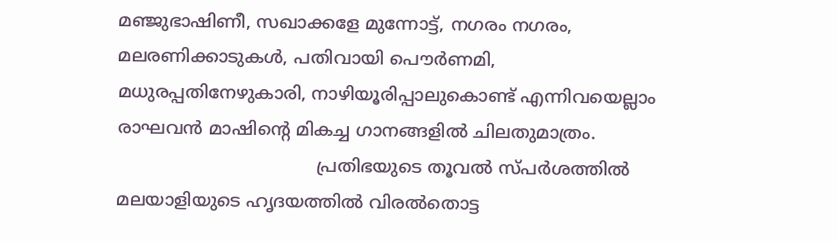മഞ്ജുഭാഷിണീ, സഖാക്കളേ മുന്നോട്ട്, നഗരം നഗരം, മലരണിക്കാടുകള്‍, പതിവായി പൌര്‍ണമി, മധുരപ്പതിനേഴുകാരി, നാഴിയൂരിപ്പാലുകൊണ്ട് എന്നിവയെല്ലാം രാഘവന്‍ മാഷിന്റെ മികച്ച ഗാനങ്ങളില്‍ ചിലതുമാത്രം.
                                    പ്രതിഭയുടെ തൂവല്‍ സ്പര്‍ശത്തില്‍ മലയാളിയുടെ ഹൃദയത്തില്‍ വിരല്‍തൊട്ട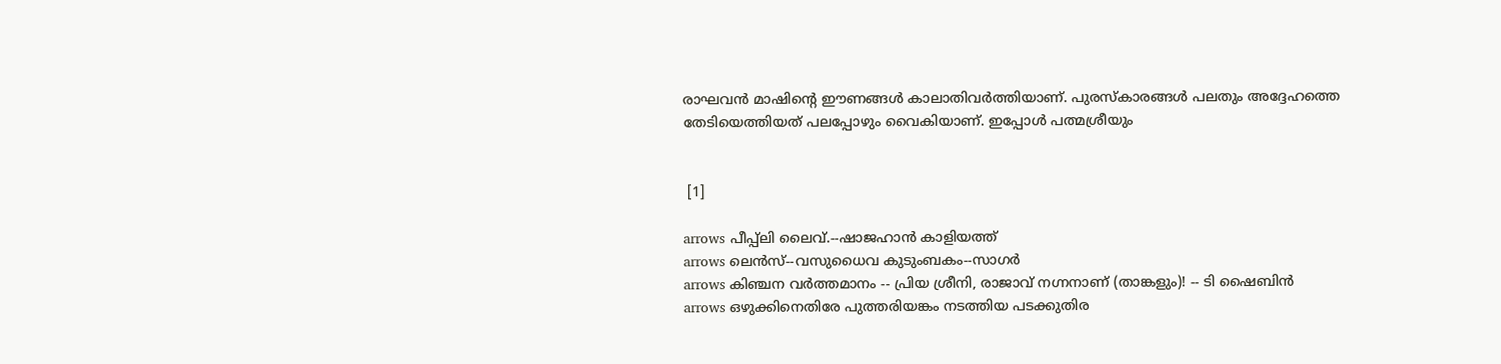രാഘവന്‍ മാഷിന്റെ ഈണങ്ങള്‍ കാലാതിവര്‍ത്തിയാണ്. പുരസ്കാരങ്ങള്‍ പലതും അദ്ദേഹത്തെ തേടിയെത്തിയത് പലപ്പോഴും വൈകിയാണ്. ഇപ്പോള്‍ പത്മശ്രീയും


 [1]

arrows പീപ്പ്ലി ലൈവ്.--ഷാജഹാന്‍ കാളിയത്ത്
arrows ലെന്‍സ്--വസുധൈവ കുടുംബകം--സാഗര്‍
arrows കിഞ്ചന വര്‍ത്തമാനം -- പ്രിയ ശ്രീനി, രാജാവ് നഗ്നനാണ് (താങ്കളും)! -- ടി ഷൈബിന്‍
arrows ഒഴുക്കിനെതിരേ പുത്തരിയങ്കം നടത്തിയ പടക്കുതിര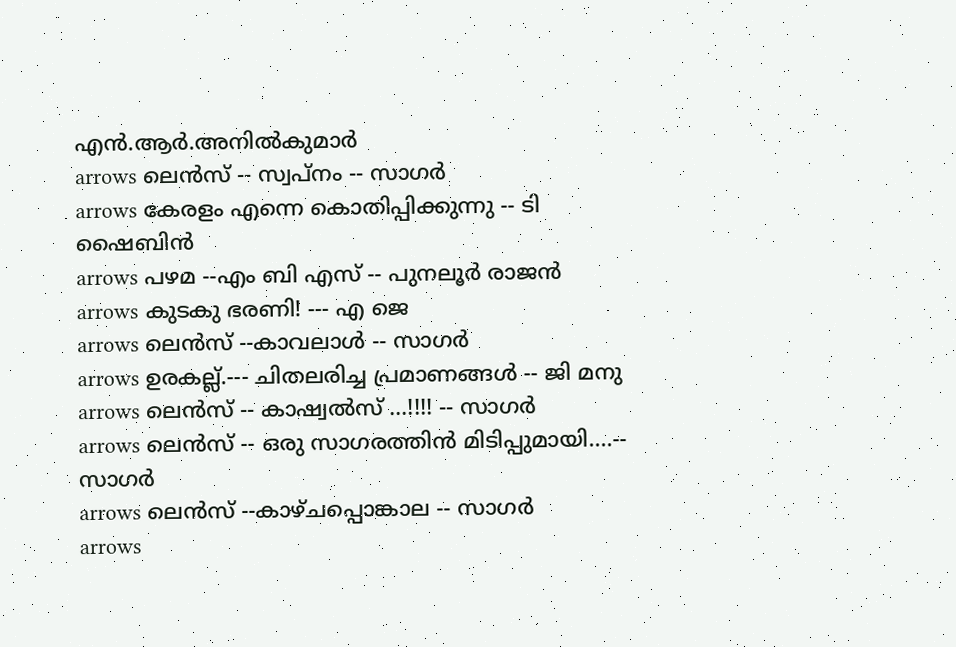എന്‍.ആര്‍.അനില്‍കുമാര്‍
arrows ലെന്‍സ് -- സ്വപ്നം -- സാഗര്‍
arrows കേരളം എന്നെ കൊതിപ്പിക്കുന്നു -- ടി ഷൈബിന്‍
arrows പഴമ --എം ബി എസ് -- പുനലൂര്‍ രാജന്‍
arrows കുടകു ഭരണി! --- എ ജെ
arrows ലെന്‍സ് --കാവലാള്‍ -- സാഗര്‍
arrows ഉരകല്ല്.--- ചിതലരിച്ച പ്രമാണങ്ങള്‍ -- ജി മനു
arrows ലെന്‍സ് -- കാഷ്വല്‍സ് ...!!!! -- സാഗര്‍
arrows ലെന്‍സ് -- ഒരു സാഗരത്തിന്‍ മിടിപ്പുമായി....-- സാഗര്‍
arrows ലെന്‍സ് --കാഴ്ചപ്പൊങ്കാല -- സാഗര്‍
arrows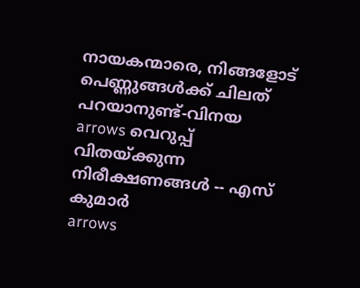നായകന്മാരെ, നിങ്ങളോട്‌ പെണ്ണുങ്ങള്‍ക്ക് ചിലത്‌ പറയാനുണ്ട്‌-വിനയ
arrows വെറുപ്പ്‌ വിതയ്ക്കുന്ന നിരീക്ഷണങ്ങള്‍ -- എസ് കുമാര്‍
arrows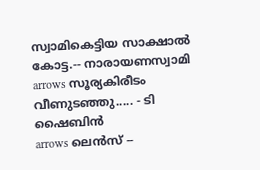സ്വാമികെട്ടിയ സാക്ഷാല്‍ കോട്ട.-- നാരായണസ്വാമി
arrows സൂര്യകിരീടം വീണുടഞ്ഞു..... - ടി ഷൈബിന്‍
arrows ലെന്‍സ് --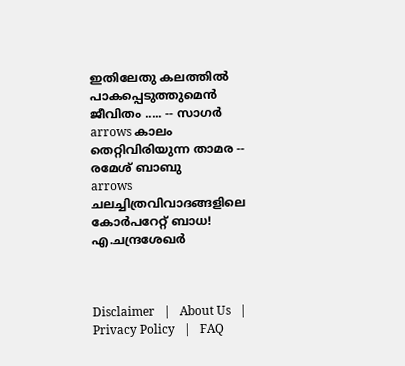ഇതിലേതു കലത്തില്‍ പാകപ്പെടുത്തുമെന്‍ ജീവിതം ..... -- സാഗര്‍
arrows കാലം തെറ്റിവിരിയുന്ന താമര -- രമേശ് ബാബു
arrows ചലച്ചിത്രവിവാദങ്ങളിലെ കോര്‍പറേറ്റ് ബാധ! എ.ചന്ദ്രശേഖര്‍



Disclaimer   |   About Us   |   Privacy Policy   |   FAQ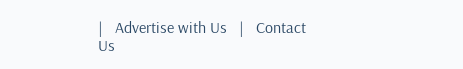|   Advertise with Us   |   Contact Us